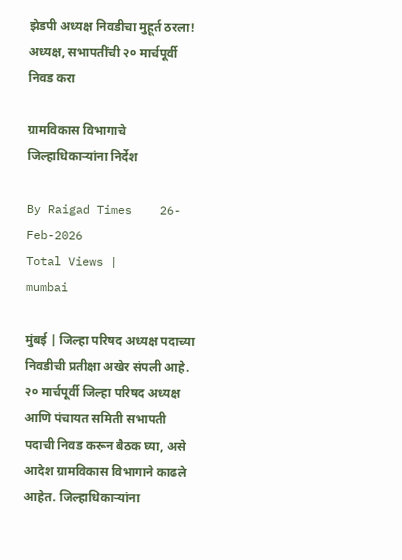झेडपी अध्यक्ष निवडीचा मुहूर्त ठरला! अध्यक्ष, सभापतींची २० मार्चपूर्वी निवड करा

ग्रामविकास विभागाचे जिल्हाधिकार्‍यांना निर्देश

By Raigad Times    26-Feb-2026
Total Views |
mumbai

मुंबई | जिल्हा परिषद अध्यक्ष पदाच्या निवडीची प्रतीक्षा अखेर संपली आहे. २० मार्चपूर्वी जिल्हा परिषद अध्यक्ष आणि पंचायत समिती सभापती पदाची निवड करून बैठक घ्या, असे आदेश ग्रामविकास विभागाने काढले आहेत. जिल्हाधिकार्‍यांना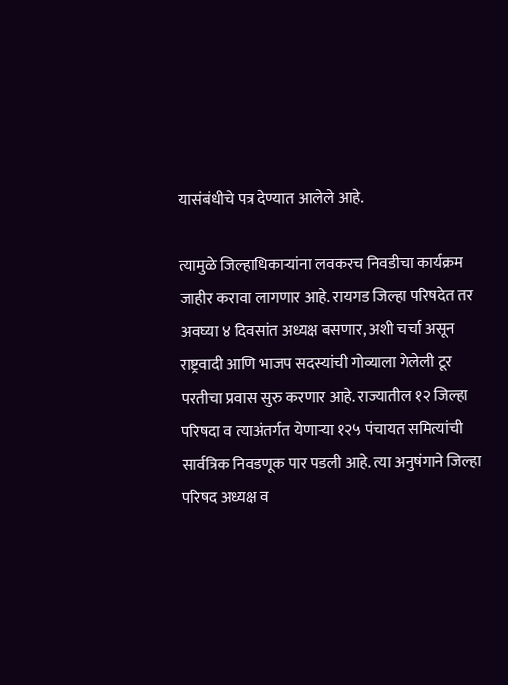यासंबंधीचे पत्र देण्यात आलेले आहे.

त्यामुळे जिल्हाधिकार्‍यांना लवकरच निवडीचा कार्यक्रम जाहीर करावा लागणार आहे. रायगड जिल्हा परिषदेत तर अवघ्या ४ दिवसांत अध्यक्ष बसणार, अशी चर्चा असून राष्ट्रवादी आणि भाजप सदस्यांची गोव्याला गेलेली टूर परतीचा प्रवास सुरु करणार आहे. राज्यातील १२ जिल्हा परिषदा व त्याअंतर्गत येणार्‍या १२५ पंचायत समित्यांची सार्वत्रिक निवडणूक पार पडली आहे. त्या अनुषंगाने जिल्हा परिषद अध्यक्ष व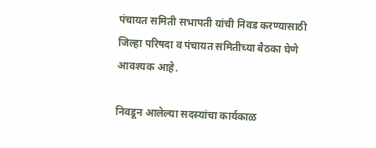पंचायत समिती सभापती यांची निवड करण्यासाठी जिल्हा परिषदा व पंचायत समितीच्या बैठका घेणे आवश्यक आहे.

निवडून आलेल्या सदस्यांचा कार्यकाळ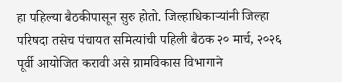हा पहिल्या बैठकीपासून सुरु होतो. जिल्हाधिकार्‍यांनी जिल्हा परिषदा तसेच पंचायत समित्यांची पहिली बैठक २० मार्च, २०२६ पूर्वी आयोजित करावी असे ग्रामविकास विभागाने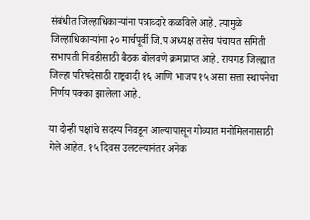संबंधीत जिल्हाधिकार्‍यांना पत्राव्दारे कळविले आहे. त्यामुळे जिल्हाधिकार्‍यांना २० मार्चपूर्वी जि.प अध्यक्ष तसेच पंचायत समिती सभापती निवडीसाठी बैठक बोलवणे क्रमप्राप्त आहे. रायगड जिल्ह्यात जिल्हा परिषदेसाठी राष्ट्रवादी १६ आणि भाजप १५ असा सत्ता स्थापनेचा निर्णय पक्का झालेला आहे.

या दोन्ही पक्षांचे सदस्य निवडून आल्यापासून गोव्यात मनोमिलनासाठी गेले आहेत. १५ दिवस उलटल्यानंतर अनेक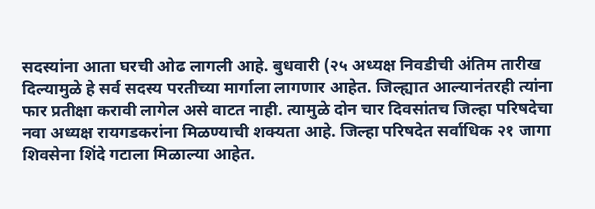सदस्यांना आता घरची ओढ लागली आहे. बुधवारी (२५ अध्यक्ष निवडीची अंतिम तारीख दिल्यामुळे हे सर्व सदस्य परतीच्या मार्गाला लागणार आहेत. जिल्ह्यात आल्यानंतरही त्यांना फार प्रतीक्षा करावी लागेल असे वाटत नाही. त्यामुळे दोन चार दिवसांतच जिल्हा परिषदेचा नवा अध्यक्ष रायगडकरांना मिळण्याची शक्यता आहे. जिल्हा परिषदेत सर्वाधिक २१ जागा शिवसेना शिंदे गटाला मिळाल्या आहेत.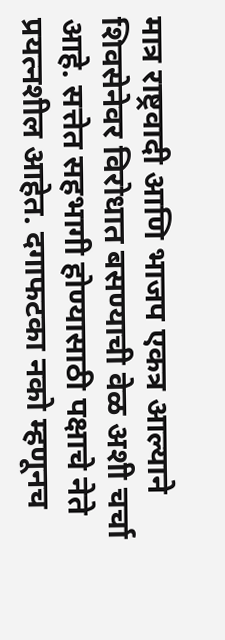मात्र राष्ट्रवादी आणि भाजप एकत्र आल्याने शिवसेनेवर विरोधात बसण्याची वेळ अशी चर्चा आहे. सत्तेत सहभागी होण्यासाठी पक्षाचे नेते प्रयत्नशील आहेत. दगाफटका नको म्हणूनच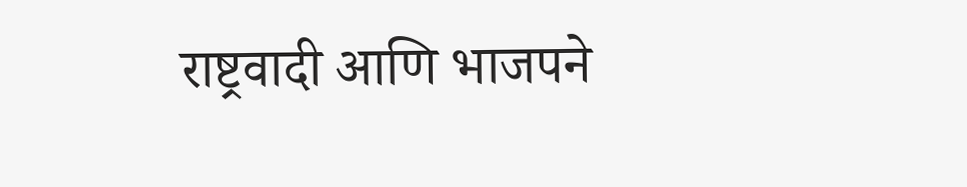राष्ट्रवादी आणि भाजपने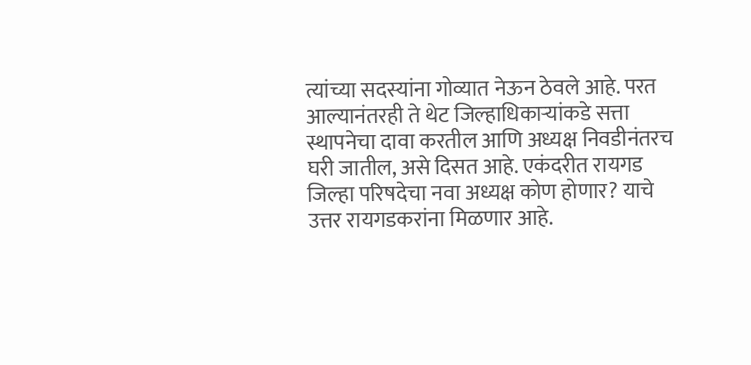त्यांच्या सदस्यांना गोव्यात नेऊन ठेवले आहे. परत आल्यानंतरही ते थेट जिल्हाधिकार्‍यांकडे सत्ता स्थापनेचा दावा करतील आणि अध्यक्ष निवडीनंतरच घरी जातील, असे दिसत आहे. एकंदरीत रायगड जिल्हा परिषदेचा नवा अध्यक्ष कोण होणार? याचे उत्तर रायगडकरांना मिळणार आहे.